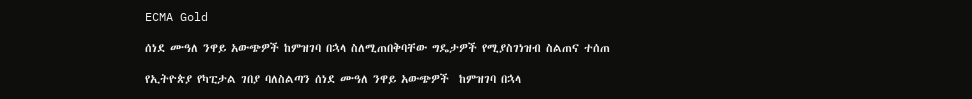ECMA Gold

ሰነደ ሙዓለ ንዋይ አውጭዎች ከምዝገባ በኋላ ስለሚጠበቅባቸው ግዴታዎች የሚያስገነዝብ ስልጠና ተሰጠ

የኢትዮጵያ የካፒታል ገበያ ባለስልጣን ሰነደ ሙዓለ ንዋይ አውጭዎች  ከምዝገባ በኋላ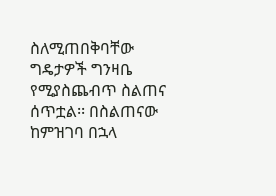ስለሚጠበቅባቸው ግዴታዎች ግንዛቤ የሚያስጨብጥ ስልጠና ሰጥቷል፡፡ በስልጠናው ከምዝገባ በኋላ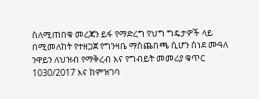ስለሚጠበቁ መረጃን ይፋ የማድረግ የህግ ግዴታዎች ላይ በሚመለከት የተዘጋጀ የግንዛቤ ማስጨበጫ ሲሆን ሰነደ ሙዓለ ንዋይን ለህዝብ የማቅረብ እና የግብይት መመሪያ ቁጥር 1030/2017 እና ከምዝገባ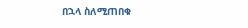በኋላ ስለሚጠበቁ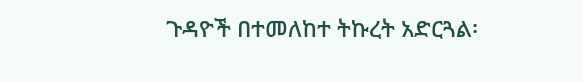ጉዳዮች በተመለከተ ትኩረት አድርጓል፡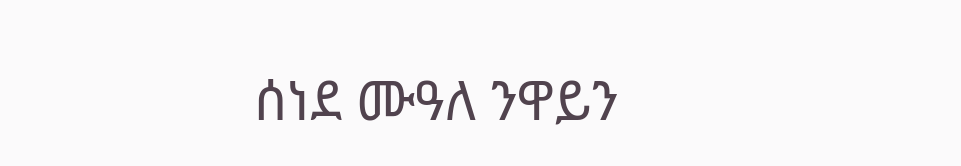ሰነደ ሙዓለ ንዋይን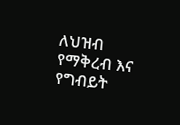ለህዝብ የማቅረብ እና የግብይት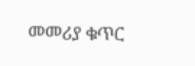መመሪያ ቁጥር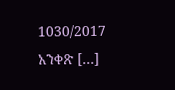1030/2017 አንቀጽ […]